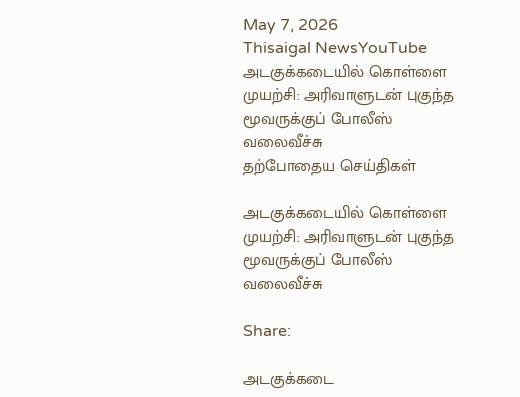May 7, 2026
Thisaigal NewsYouTube
அடகுக்கடையில் கொள்ளை முயற்சி: அரிவாளுடன் புகுந்த மூவருக்குப் போலீஸ் வலைவீச்சு
தற்போதைய செய்திகள்

அடகுக்கடையில் கொள்ளை முயற்சி: அரிவாளுடன் புகுந்த மூவருக்குப் போலீஸ் வலைவீச்சு

Share:

அடகுக்கடை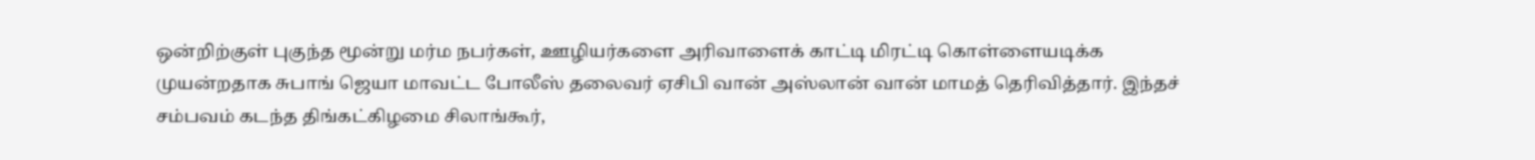ஒன்றிற்குள் புகுந்த மூன்று மர்ம நபர்கள், ஊழியர்களை அரிவாளைக் காட்டி மிரட்டி கொள்ளையடிக்க முயன்றதாக சுபாங் ஜெயா மாவட்ட போலீஸ் தலைவர் ஏசிபி வான் அஸ்லான் வான் மாமத் தெரிவித்தார். இந்தச் சம்பவம் கடந்த திங்கட்கிழமை சிலாங்கூர்,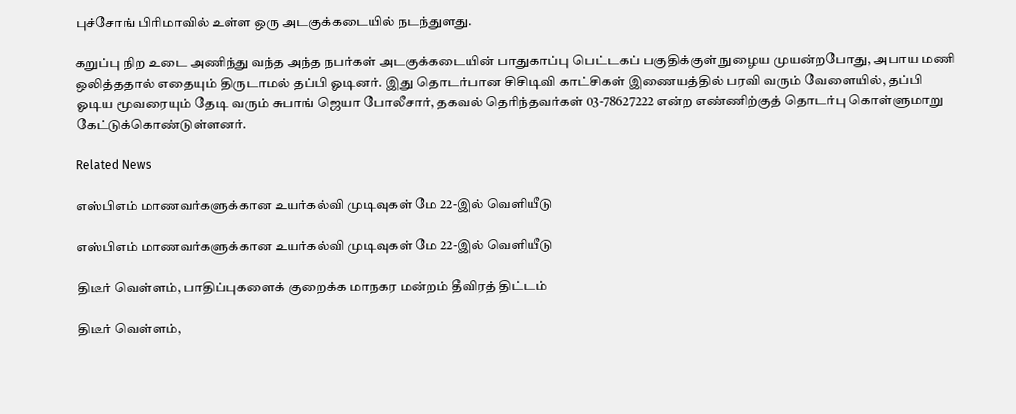புச்சோங் பிரிமாவில் உள்ள ஒரு அடகுக்கடையில் நடந்துளது.

கறுப்பு நிற உடை அணிந்து வந்த அந்த நபர்கள் அடகுக்கடையின் பாதுகாப்பு பெட்டகப் பகுதிக்குள் நுழைய முயன்றபோது, அபாய மணி ஒலித்ததால் எதையும் திருடாமல் தப்பி ஓடினர். இது தொடர்பான சிசிடிவி காட்சிகள் இணையத்தில் பரவி வரும் வேளையில், தப்பி ஓடிய மூவரையும் தேடி வரும் சுபாங் ஜெயா போலீசார், தகவல் தெரிந்தவர்கள் 03-78627222 என்ற எண்ணிற்குத் தொடர்பு கொள்ளுமாறு கேட்டுக்கொண்டுள்ளனர்.

Related News

எஸ்பிஎம் மாணவர்களுக்கான உயர்கல்வி முடிவுகள் மே 22-இல் வெளியீடு

எஸ்பிஎம் மாணவர்களுக்கான உயர்கல்வி முடிவுகள் மே 22-இல் வெளியீடு

திடீர் வெள்ளம், பாதிப்புகளைக் குறைக்க மாநகர மன்றம் தீவிரத் திட்டம்

திடீர் வெள்ளம்,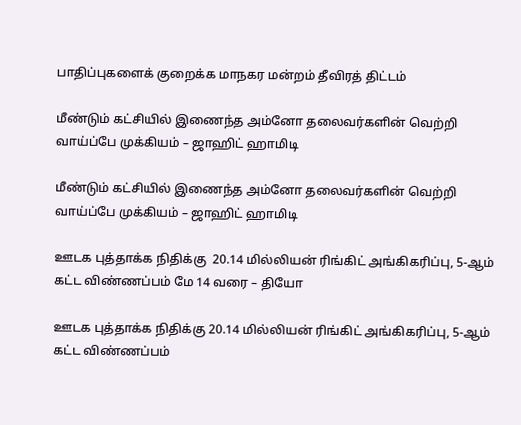பாதிப்புகளைக் குறைக்க மாநகர மன்றம் தீவிரத் திட்டம்

மீண்டும் கட்சியில் இணைந்த அம்னோ தலைவர்களின் வெற்றி வாய்ப்பே முக்கியம் – ஜாஹிட் ஹாமிடி

மீண்டும் கட்சியில் இணைந்த அம்னோ தலைவர்களின் வெற்றி வாய்ப்பே முக்கியம் – ஜாஹிட் ஹாமிடி

ஊடக புத்தாக்க நிதிக்கு  20.14 மில்லியன் ரிங்கிட் அங்கிகரிப்பு, 5-ஆம் கட்ட விண்ணப்பம் மே 14 வரை – தியோ

ஊடக புத்தாக்க நிதிக்கு 20.14 மில்லியன் ரிங்கிட் அங்கிகரிப்பு, 5-ஆம் கட்ட விண்ணப்பம்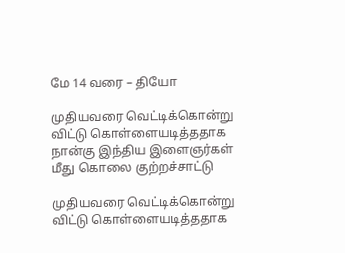மே 14 வரை – தியோ

முதியவரை வெட்டிக்கொன்று விட்டு கொள்ளையடித்ததாக நான்கு இந்திய இளைஞர்கள் மீது கொலை குற்றச்சாட்டு

முதியவரை வெட்டிக்கொன்று விட்டு கொள்ளையடித்ததாக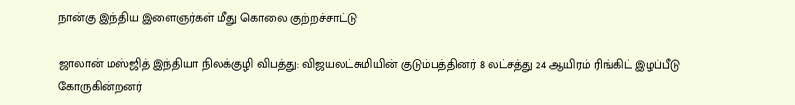நான்கு இந்திய இளைஞர்கள் மீது கொலை குற்றச்சாட்டு

ஜாலான் மஸ்ஜித் இந்தியா நிலக்குழி விபத்து: விஜயலட்சுமியின் குடும்பத்தினர் 8 லட்சத்து 24 ஆயிரம் ரிங்கிட் இழப்பீடு கோருகின்றனர்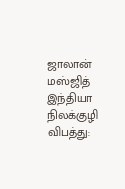ஜாலான் மஸ்ஜித் இந்தியா நிலக்குழி விபத்து: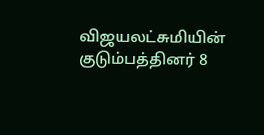விஜயலட்சுமியின் குடும்பத்தினர் 8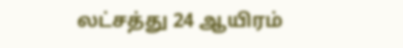லட்சத்து 24 ஆயிரம்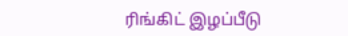ரிங்கிட் இழப்பீடு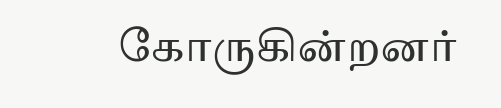கோருகின்றனர்